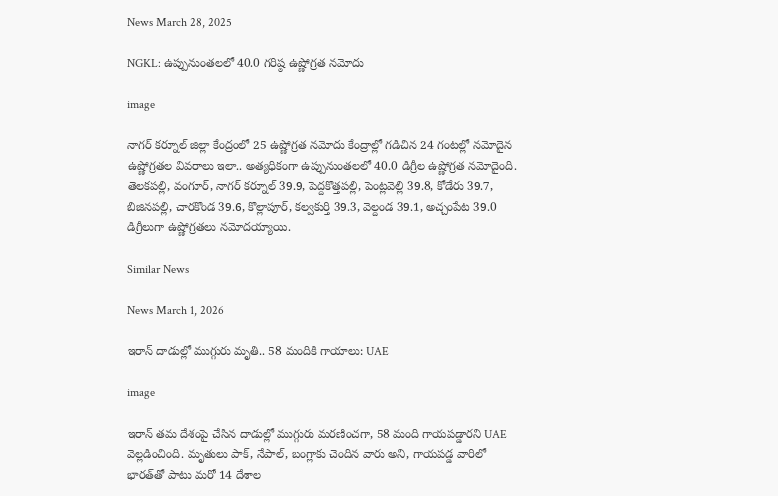News March 28, 2025

NGKL: ఉప్పునుంతలలో 40.0 గరిష్ఠ ఉష్ణోగ్రత నమోదు

image

నాగర్ కర్నూల్ జిల్లా కేంద్రంలో 25 ఉష్ణోగ్రత నమోదు కేంద్రాల్లో గడిచిన 24 గంటల్లో నమోదైన ఉష్ణోగ్రతల వివరాలు ఇలా.. అత్యధికంగా ఉప్పునుంతలలో 40.0 డిగ్రీల ఉష్ణోగ్రత నమోదైంది. తెలకపల్లి, వంగూర్, నాగర్ కర్నూల్ 39.9, పెద్దకొత్తపల్లి, పెంట్లవెల్లి 39.8, కోడేరు 39.7, బిజినపల్లి, చారకొండ 39.6, కొల్లాపూర్, కల్వకుర్తి 39.3, వెల్దండ 39.1, అచ్చంపేట 39.0 డిగ్రీలుగా ఉష్ణోగ్రతలు నమోదయ్యాయి.

Similar News

News March 1, 2026

ఇరాన్ దాడుల్లో ముగ్గురు మృతి.. 58 మందికి గాయాలు: UAE

image

ఇరాన్ తమ దేశంపై చేసిన దాడుల్లో ముగ్గురు మరణించగా, 58 మంది గాయపడ్డారని UAE వెల్లడించింది. మృతులు పాక్, నేపాల్, బంగ్లాకు చెందిన వారు అని, గాయపడ్డ వారిలో భారత్‌తో పాటు మరో 14 దేశాల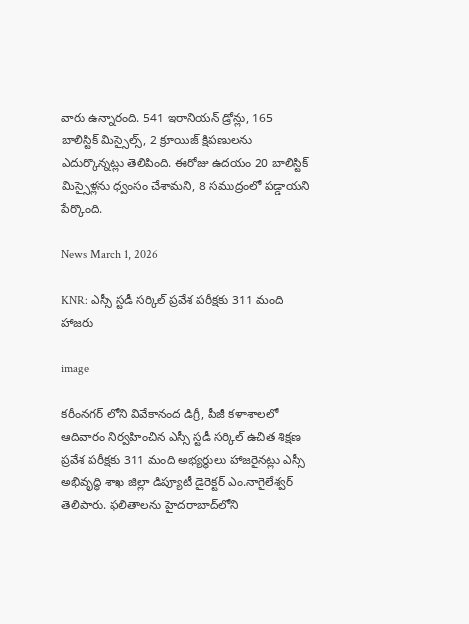వారు ఉన్నారంది. 541 ఇరానియన్ డ్రోన్లు, 165 బాలిస్టిక్ మిస్సైల్స్, 2 క్రూయిజ్ క్షిపణులను ఎదుర్కొన్నట్లు తెలిపింది. ఈరోజు ఉదయం 20 బాలిస్టిక్ మిస్సైళ్లను ధ్వంసం చేశామని, 8 సముద్రంలో పడ్డాయని పేర్కొంది.

News March 1, 2026

KNR: ఎస్సీ స్టడీ సర్కిల్ ప్రవేశ పరీక్షకు 311 మంది హాజరు

image

కరీంనగర్ లోని వివేకానంద డిగ్రీ, పీజీ కళాశాలలో ఆదివారం నిర్వహించిన ఎస్సీ స్టడీ సర్కిల్ ఉచిత శిక్షణ ప్రవేశ పరీక్షకు 311 మంది అభ్యర్థులు హాజరైనట్లు ఎస్సీ అభివృద్ధి శాఖ జిల్లా డిప్యూటీ డైరెక్టర్ ఎం.నాగైలేశ్వర్ తెలిపారు. ఫలితాలను హైదరాబాద్‌లోని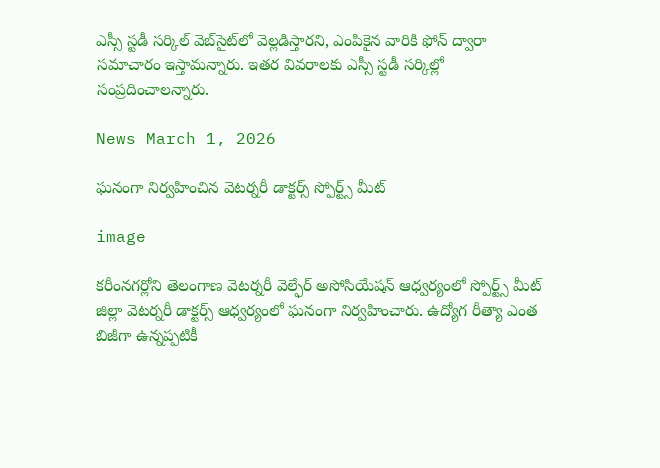ఎస్సీ స్టడీ సర్కిల్ వెబ్‌సైట్‌లో వెల్లడిస్తారని, ఎంపికైన వారికి ఫోన్ ద్వారా సమాచారం ఇస్తామన్నారు. ఇతర వివరాలకు ఎస్సీ స్టడీ సర్కిల్లో సంప్రదించాలన్నారు.

News March 1, 2026

ఘనంగా నిర్వహించిన వెటర్నరీ డాక్టర్స్ స్పోర్ట్స్ మీట్

image

కరీంనగర్లోని తెలంగాణ వెటర్నరీ వెల్ఫేర్ అసోసియేషన్ ఆధ్వర్యంలో స్పోర్ట్స్ మీట్ జిల్లా వెటర్నరీ డాక్టర్స్ ఆధ్వర్యంలో ఘనంగా నిర్వహించారు. ఉద్యోగ రీత్యా ఎంత బిజీగా ఉన్నప్పటికీ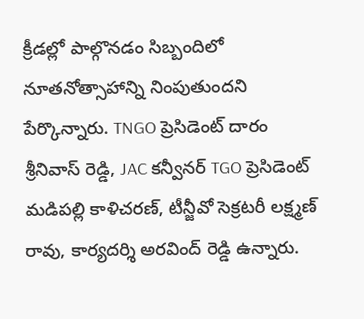క్రీడల్లో పాల్గొనడం సిబ్బందిలో నూతనోత్సాహాన్ని నింపుతుందని పేర్కొన్నారు. TNGO ప్రెసిడెంట్ దారం శ్రీనివాస్ రెడ్డి, JAC కన్వీనర్ TGO ప్రెసిడెంట్ మడిపల్లి కాళిచరణ్, టీన్జీవో సెక్రటరీ లక్ష్మణ్ రావు, కార్యదర్శి అరవింద్ రెడ్డి ఉన్నారు.